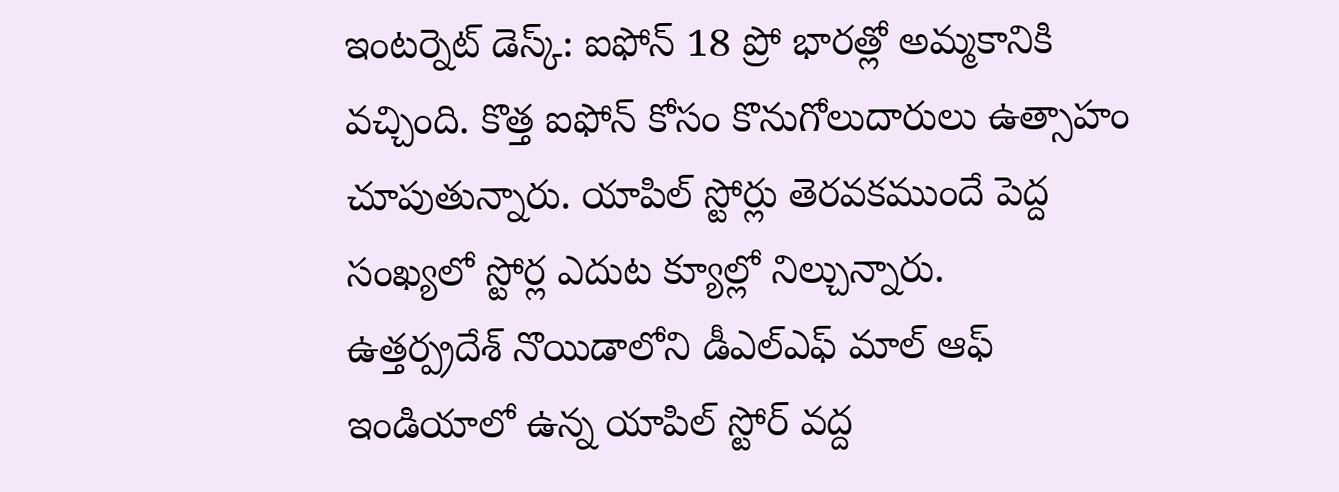ఇంటర్నెట్ డెస్క్: ఐఫోన్ 18 ప్రో భారత్లో అమ్మకానికి వచ్చింది. కొత్త ఐఫోన్ కోసం కొనుగోలుదారులు ఉత్సాహం చూపుతున్నారు. యాపిల్ స్టోర్లు తెరవకముందే పెద్ద సంఖ్యలో స్టోర్ల ఎదుట క్యూల్లో నిల్చున్నారు.
ఉత్తర్ప్రదేశ్ నొయిడాలోని డీఎల్ఎఫ్ మాల్ ఆఫ్ ఇండియాలో ఉన్న యాపిల్ స్టోర్ వద్ద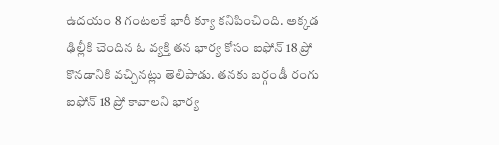ఉదయం 8 గంటలకే భారీ క్యూ కనిపించింది. అక్కడ ఢిల్లీకి చెందిన ఓ వ్యక్తి తన భార్య కోసం ఐఫోన్ 18 ప్రో కొనడానికి వచ్చినట్లు తెలిపాడు. తనకు బర్గండీ రంగు ఐఫోన్ 18 ప్రో కావాలని భార్య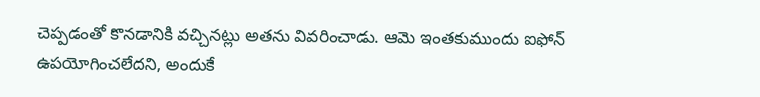చెప్పడంతో కొనడానికి వచ్చినట్లు అతను వివరించాడు. ఆమె ఇంతకుముందు ఐఫోన్ ఉపయోగించలేదని, అందుకే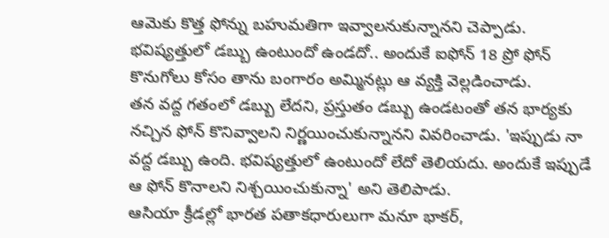ఆమెకు కొత్త ఫోన్ను బహుమతిగా ఇవ్వాలనుకున్నానని చెప్పాడు. భవిష్యత్తులో డబ్బు ఉంటుందో ఉండదో.. అందుకే ఐఫోన్ 18 ప్రో ఫోన్ కొనుగోలు కోసం తాను బంగారం అమ్మినట్లు ఆ వ్యక్తి వెల్లడించాడు.
తన వద్ద గతంలో డబ్బు లేదని, ప్రస్తుతం డబ్బు ఉండటంతో తన భార్యకు నచ్చిన ఫోన్ కొనివ్వాలని నిర్ణయించుకున్నానని వివరించాడు. 'ఇప్పుడు నా వద్ద డబ్బు ఉంది. భవిష్యత్తులో ఉంటుందో లేదో తెలియదు. అందుకే ఇప్పుడే ఆ ఫోన్ కొనాలని నిశ్చయించుకున్నా' అని తెలిపాడు.
ఆసియా క్రీడల్లో భారత పతాకధారులుగా మనూ భాకర్,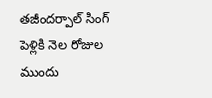తజీందర్పాల్ సింగ్
పెళ్లికి నెల రోజుల ముందు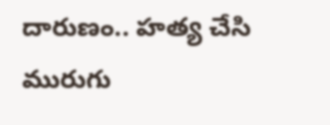దారుణం.. హత్య చేసి మురుగు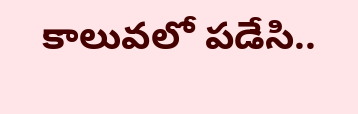కాలువలో పడేసి..